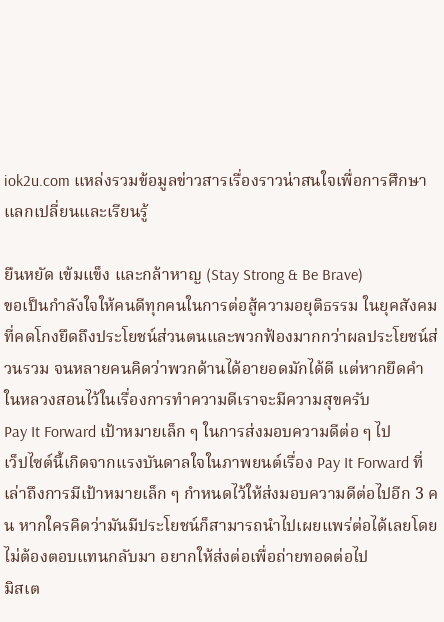iok2u.com แหล่งรวมข้อมูลข่าวสารเรื่องราวน่าสนใจเพื่อการศึกษาแลกเปลี่ยนและเรียนรู้

ยืนหยัด เข้มแข็ง และกล้าหาญ (Stay Strong & Be Brave)
ขอเป็นกำลังใจให้คนดีทุกคนในการต่อสู้ความอยุติธรรม ในยุคสังคมที่คดโกงยึดถึงประโยชน์ส่วนตนและพวกฟ้องมากกว่าผลประโยชน์ส่วนรวม จนหลายคนคิดว่าพวกด้านได้อายอดมักได้ดี แต่หากยึดคำในหลวงสอนไว้ในเรื่องการทำความดีเราจะมีความสุขครับ
Pay It Forward เป้าหมายเล็ก ๆ ในการส่งมอบความดีต่อ ๆ ไป
เว็ปไซต์นี้เกิดจากแรงบันดาลใจในภาพยนต์เรื่อง Pay It Forward ที่เล่าถึงการมีเป้าหมายเล็ก ๆ กำหนดไว้ให้ส่งมอบความดีต่อไปอีก 3 คน หากใครคิดว่ามันมีประโยชน์ก็สามารถนำไปเผยแพร่ต่อได้เลยโดยไม่ต้องตอบแทนกลับมา อยากให้ส่งต่อเพื่อถ่ายทอดต่อไป
มิสเต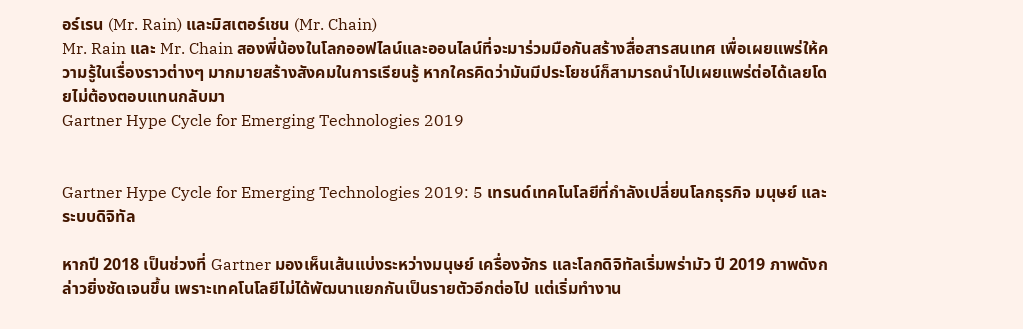อร์เรน (Mr. Rain) และมิสเตอร์เชน (Mr. Chain)
Mr. Rain และ Mr. Chain สองพี่น้องในโลกออฟไลน์และออนไลน์ที่จะมาร่วมมือกันสร้างสื่อสารสนเทศ เพื่อเผยแพร่ให้ความรู้ในเรื่องราวต่างๆ มากมายสร้างสังคมในการเรียนรู้ หากใครคิดว่ามันมีประโยชน์ก็สามารถนำไปเผยแพร่ต่อได้เลยโดยไม่ต้องตอบแทนกลับมา
Gartner Hype Cycle for Emerging Technologies 2019


Gartner Hype Cycle for Emerging Technologies 2019: 5 เทรนด์เทคโนโลยีที่กำลังเปลี่ยนโลกธุรกิจ มนุษย์ และระบบดิจิทัล

หากปี 2018 เป็นช่วงที่ Gartner มองเห็นเส้นแบ่งระหว่างมนุษย์ เครื่องจักร และโลกดิจิทัลเริ่มพร่ามัว ปี 2019 ภาพดังกล่าวยิ่งชัดเจนขึ้น เพราะเทคโนโลยีไม่ได้พัฒนาแยกกันเป็นรายตัวอีกต่อไป แต่เริ่มทำงาน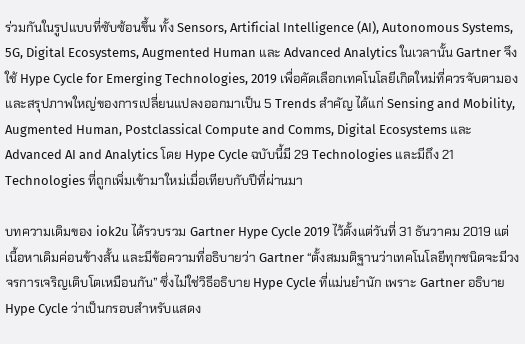ร่วมกันในรูปแบบที่ซับซ้อนขึ้น ทั้ง Sensors, Artificial Intelligence (AI), Autonomous Systems, 5G, Digital Ecosystems, Augmented Human และ Advanced Analytics ในเวลานั้น Gartner จึงใช้ Hype Cycle for Emerging Technologies, 2019 เพื่อคัดเลือกเทคโนโลยีเกิดใหม่ที่ควรจับตามอง และสรุปภาพใหญ่ของการเปลี่ยนแปลงออกมาเป็น 5 Trends สำคัญ ได้แก่ Sensing and Mobility, Augmented Human, Postclassical Compute and Comms, Digital Ecosystems และ Advanced AI and Analytics โดย Hype Cycle ฉบับนี้มี 29 Technologies และมีถึง 21 Technologies ที่ถูกเพิ่มเข้ามาใหม่เมื่อเทียบกับปีที่ผ่านมา

บทความเดิมของ iok2u ได้รวบรวม Gartner Hype Cycle 2019 ไว้ตั้งแต่วันที่ 31 ธันวาคม 2019 แต่เนื้อหาเดิมค่อนข้างสั้น และมีข้อความที่อธิบายว่า Gartner “ตั้งสมมติฐานว่าเทคโนโลยีทุกชนิดจะมีวงจรการเจริญเติบโตเหมือนกัน” ซึ่งไม่ใช่วิธีอธิบาย Hype Cycle ที่แม่นยำนัก เพราะ Gartner อธิบาย Hype Cycle ว่าเป็นกรอบสำหรับแสดง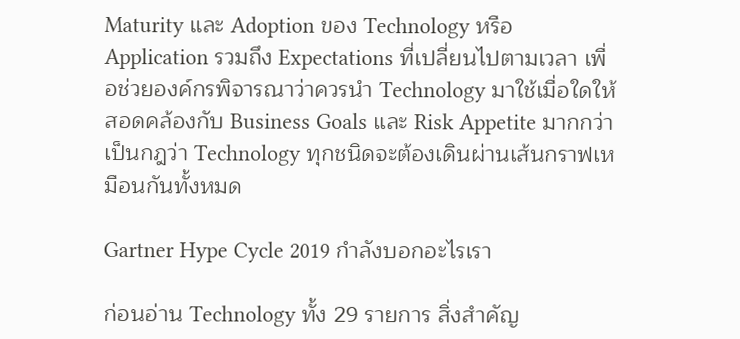Maturity และ Adoption ของ Technology หรือ Application รวมถึง Expectations ที่เปลี่ยนไปตามเวลา เพื่อช่วยองค์กรพิจารณาว่าควรนำ Technology มาใช้เมื่อใดให้สอดคล้องกับ Business Goals และ Risk Appetite มากกว่าเป็นกฎว่า Technology ทุกชนิดจะต้องเดินผ่านเส้นกราฟเหมือนกันทั้งหมด

Gartner Hype Cycle 2019 กำลังบอกอะไรเรา

ก่อนอ่าน Technology ทั้ง 29 รายการ สิ่งสำคัญ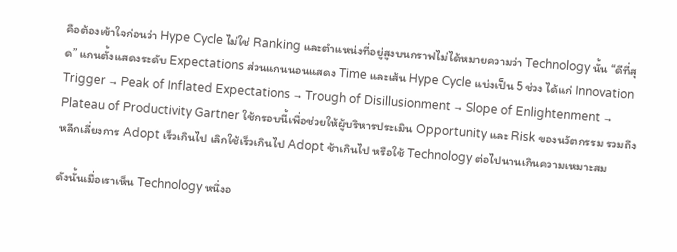คือต้องเข้าใจก่อนว่า Hype Cycle ไม่ใช่ Ranking และตำแหน่งที่อยู่สูงบนกราฟไม่ได้หมายความว่า Technology นั้น “ดีที่สุด” แกนตั้งแสดงระดับ Expectations ส่วนแกนนอนแสดง Time และเส้น Hype Cycle แบ่งเป็น 5 ช่วง ได้แก่ Innovation Trigger → Peak of Inflated Expectations → Trough of Disillusionment → Slope of Enlightenment → Plateau of Productivity Gartner ใช้กรอบนี้เพื่อช่วยให้ผู้บริหารประเมิน Opportunity และ Risk ของนวัตกรรม รวมถึงหลีกเลี่ยงการ Adopt เร็วเกินไป เลิกใช้เร็วเกินไป Adopt ช้าเกินไป หรือใช้ Technology ต่อไปนานเกินความเหมาะสม

ดังนั้นเมื่อเราเห็น Technology หนึ่งอ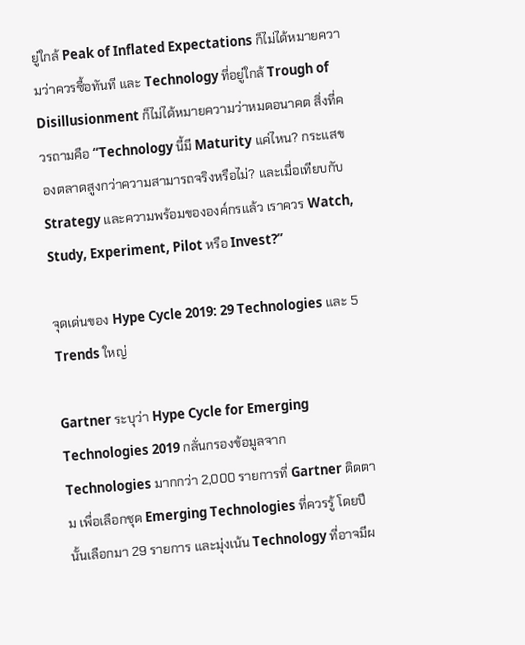ยู่ใกล้ Peak of Inflated Expectations ก็ไม่ได้หมายความว่าควรซื้อทันที และ Technology ที่อยู่ใกล้ Trough of Disillusionment ก็ไม่ได้หมายความว่าหมดอนาคต สิ่งที่ควรถามคือ “Technology นี้มี Maturity แค่ไหน? กระแสของตลาดสูงกว่าความสามารถจริงหรือไม่? และเมื่อเทียบกับ Strategy และความพร้อมขององค์กรแล้ว เราควร Watch, Study, Experiment, Pilot หรือ Invest?”

จุดเด่นของ Hype Cycle 2019: 29 Technologies และ 5 Trends ใหญ่

Gartner ระบุว่า Hype Cycle for Emerging Technologies 2019 กลั่นกรองข้อมูลจาก Technologies มากกว่า 2,000 รายการที่ Gartner ติดตาม เพื่อเลือกชุด Emerging Technologies ที่ควรรู้ โดยปีนั้นเลือกมา 29 รายการ และมุ่งเน้น Technology ที่อาจมีผ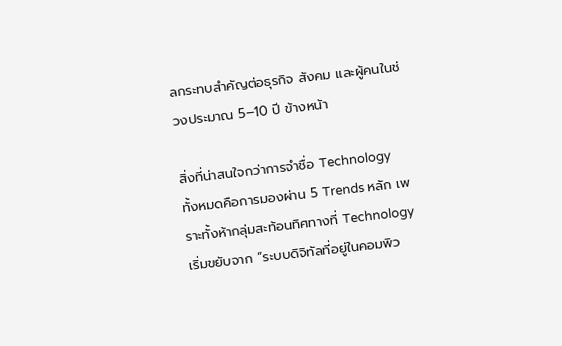ลกระทบสำคัญต่อธุรกิจ สังคม และผู้คนในช่วงประมาณ 5–10 ปี ข้างหน้า

สิ่งที่น่าสนใจกว่าการจำชื่อ Technology ทั้งหมดคือการมองผ่าน 5 Trends หลัก เพราะทั้งห้ากลุ่มสะท้อนทิศทางที่ Technology เริ่มขยับจาก “ระบบดิจิทัลที่อยู่ในคอมพิว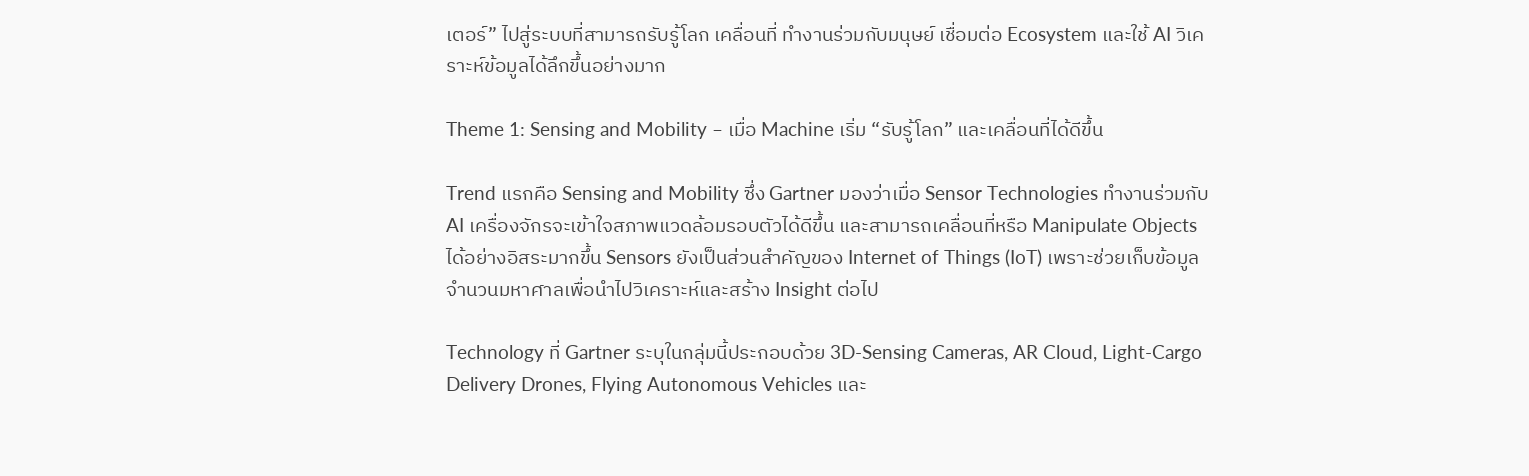เตอร์” ไปสู่ระบบที่สามารถรับรู้โลก เคลื่อนที่ ทำงานร่วมกับมนุษย์ เชื่อมต่อ Ecosystem และใช้ AI วิเคราะห์ข้อมูลได้ลึกขึ้นอย่างมาก

Theme 1: Sensing and Mobility – เมื่อ Machine เริ่ม “รับรู้โลก” และเคลื่อนที่ได้ดีขึ้น

Trend แรกคือ Sensing and Mobility ซึ่ง Gartner มองว่าเมื่อ Sensor Technologies ทำงานร่วมกับ AI เครื่องจักรจะเข้าใจสภาพแวดล้อมรอบตัวได้ดีขึ้น และสามารถเคลื่อนที่หรือ Manipulate Objects ได้อย่างอิสระมากขึ้น Sensors ยังเป็นส่วนสำคัญของ Internet of Things (IoT) เพราะช่วยเก็บข้อมูลจำนวนมหาศาลเพื่อนำไปวิเคราะห์และสร้าง Insight ต่อไป

Technology ที่ Gartner ระบุในกลุ่มนี้ประกอบด้วย 3D-Sensing Cameras, AR Cloud, Light-Cargo Delivery Drones, Flying Autonomous Vehicles และ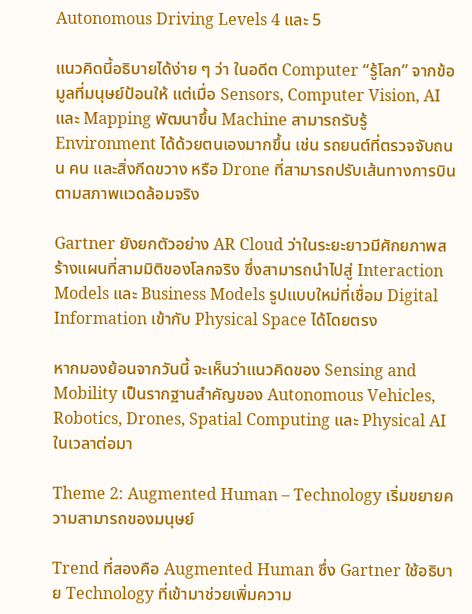Autonomous Driving Levels 4 และ 5

แนวคิดนี้อธิบายได้ง่าย ๆ ว่า ในอดีต Computer “รู้โลก” จากข้อมูลที่มนุษย์ป้อนให้ แต่เมื่อ Sensors, Computer Vision, AI และ Mapping พัฒนาขึ้น Machine สามารถรับรู้ Environment ได้ด้วยตนเองมากขึ้น เช่น รถยนต์ที่ตรวจจับถนน คน และสิ่งกีดขวาง หรือ Drone ที่สามารถปรับเส้นทางการบินตามสภาพแวดล้อมจริง

Gartner ยังยกตัวอย่าง AR Cloud ว่าในระยะยาวมีศักยภาพสร้างแผนที่สามมิติของโลกจริง ซึ่งสามารถนำไปสู่ Interaction Models และ Business Models รูปแบบใหม่ที่เชื่อม Digital Information เข้ากับ Physical Space ได้โดยตรง

หากมองย้อนจากวันนี้ จะเห็นว่าแนวคิดของ Sensing and Mobility เป็นรากฐานสำคัญของ Autonomous Vehicles, Robotics, Drones, Spatial Computing และ Physical AI ในเวลาต่อมา

Theme 2: Augmented Human – Technology เริ่มขยายความสามารถของมนุษย์

Trend ที่สองคือ Augmented Human ซึ่ง Gartner ใช้อธิบาย Technology ที่เข้ามาช่วยเพิ่มความ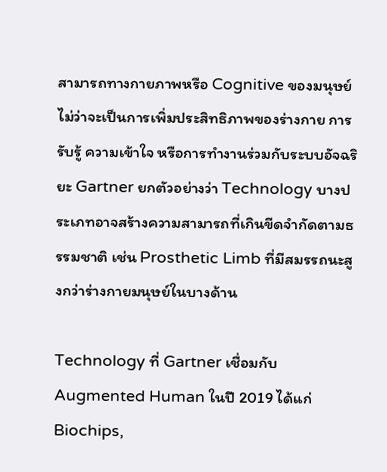สามารถทางกายภาพหรือ Cognitive ของมนุษย์ ไม่ว่าจะเป็นการเพิ่มประสิทธิภาพของร่างกาย การรับรู้ ความเข้าใจ หรือการทำงานร่วมกับระบบอัจฉริยะ Gartner ยกตัวอย่างว่า Technology บางประเภทอาจสร้างความสามารถที่เกินขีดจำกัดตามธรรมชาติ เช่น Prosthetic Limb ที่มีสมรรถนะสูงกว่าร่างกายมนุษย์ในบางด้าน

Technology ที่ Gartner เชื่อมกับ Augmented Human ในปี 2019 ได้แก่ Biochips,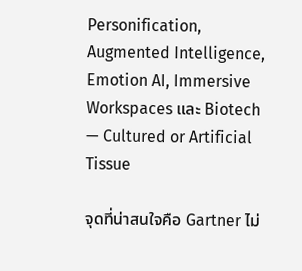Personification, Augmented Intelligence, Emotion AI, Immersive Workspaces และ Biotech — Cultured or Artificial Tissue

จุดที่น่าสนใจคือ Gartner ไม่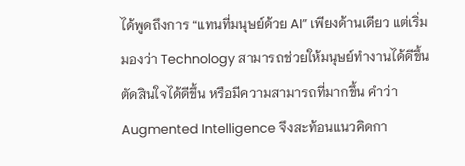ได้พูดถึงการ “แทนที่มนุษย์ด้วย AI” เพียงด้านเดียว แต่เริ่มมองว่า Technology สามารถช่วยให้มนุษย์ทำงานได้ดีขึ้น ตัดสินใจได้ดีขึ้น หรือมีความสามารถที่มากขึ้น คำว่า Augmented Intelligence จึงสะท้อนแนวคิดกา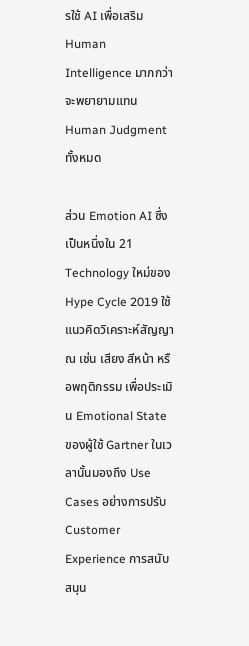รใช้ AI เพื่อเสริม Human Intelligence มากกว่าจะพยายามแทน Human Judgment ทั้งหมด

ส่วน Emotion AI ซึ่งเป็นหนึ่งใน 21 Technology ใหม่ของ Hype Cycle 2019 ใช้แนวคิดวิเคราะห์สัญญาณ เช่น เสียง สีหน้า หรือพฤติกรรม เพื่อประเมิน Emotional State ของผู้ใช้ Gartner ในเวลานั้นมองถึง Use Cases อย่างการปรับ Customer Experience การสนับสนุน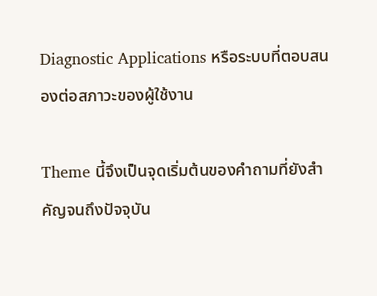Diagnostic Applications หรือระบบที่ตอบสนองต่อสภาวะของผู้ใช้งาน

Theme นี้จึงเป็นจุดเริ่มต้นของคำถามที่ยังสำคัญจนถึงปัจจุบัน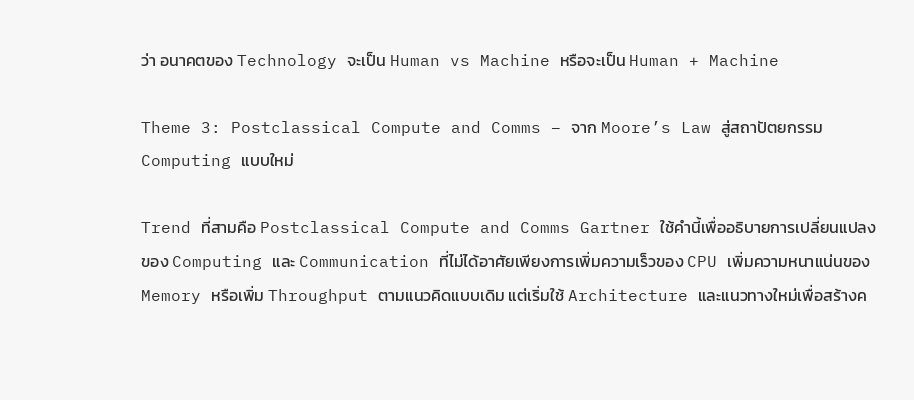ว่า อนาคตของ Technology จะเป็น Human vs Machine หรือจะเป็น Human + Machine

Theme 3: Postclassical Compute and Comms – จาก Moore’s Law สู่สถาปัตยกรรม Computing แบบใหม่

Trend ที่สามคือ Postclassical Compute and Comms Gartner ใช้คำนี้เพื่ออธิบายการเปลี่ยนแปลงของ Computing และ Communication ที่ไม่ได้อาศัยเพียงการเพิ่มความเร็วของ CPU เพิ่มความหนาแน่นของ Memory หรือเพิ่ม Throughput ตามแนวคิดแบบเดิม แต่เริ่มใช้ Architecture และแนวทางใหม่เพื่อสร้างค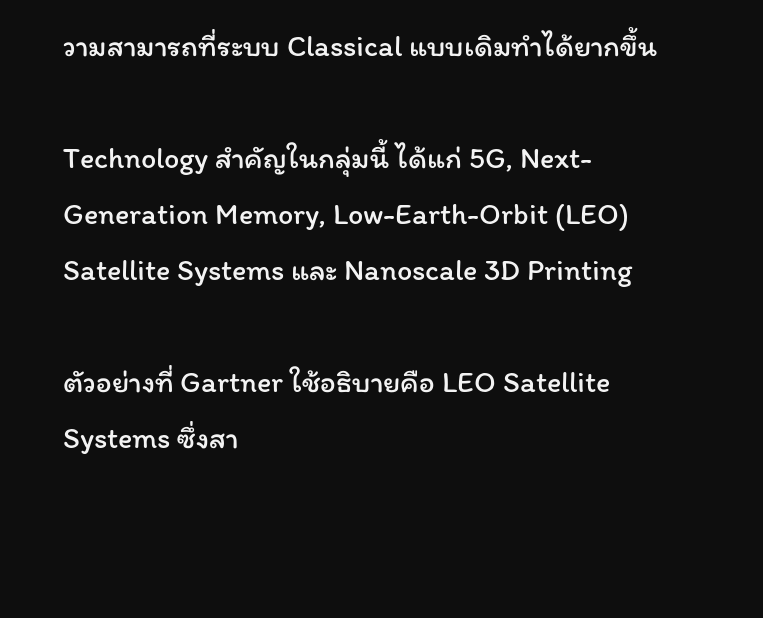วามสามารถที่ระบบ Classical แบบเดิมทำได้ยากขึ้น

Technology สำคัญในกลุ่มนี้ ได้แก่ 5G, Next-Generation Memory, Low-Earth-Orbit (LEO) Satellite Systems และ Nanoscale 3D Printing

ตัวอย่างที่ Gartner ใช้อธิบายคือ LEO Satellite Systems ซึ่งสา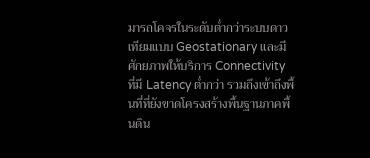มารถโคจรในระดับต่ำกว่าระบบดาวเทียมแบบ Geostationary และมีศักยภาพให้บริการ Connectivity ที่มี Latency ต่ำกว่า รวมถึงเข้าถึงพื้นที่ที่ยังขาดโครงสร้างพื้นฐานภาคพื้นดิน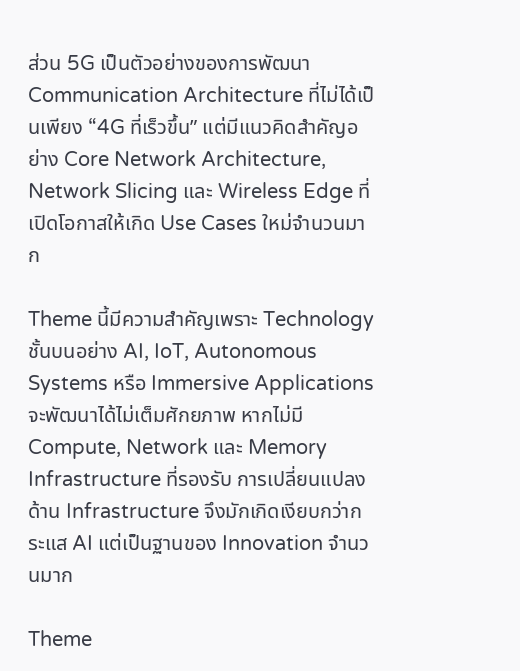ส่วน 5G เป็นตัวอย่างของการพัฒนา Communication Architecture ที่ไม่ได้เป็นเพียง “4G ที่เร็วขึ้น” แต่มีแนวคิดสำคัญอย่าง Core Network Architecture, Network Slicing และ Wireless Edge ที่เปิดโอกาสให้เกิด Use Cases ใหม่จำนวนมาก

Theme นี้มีความสำคัญเพราะ Technology ชั้นบนอย่าง AI, IoT, Autonomous Systems หรือ Immersive Applications จะพัฒนาได้ไม่เต็มศักยภาพ หากไม่มี Compute, Network และ Memory Infrastructure ที่รองรับ การเปลี่ยนแปลงด้าน Infrastructure จึงมักเกิดเงียบกว่ากระแส AI แต่เป็นฐานของ Innovation จำนวนมาก

Theme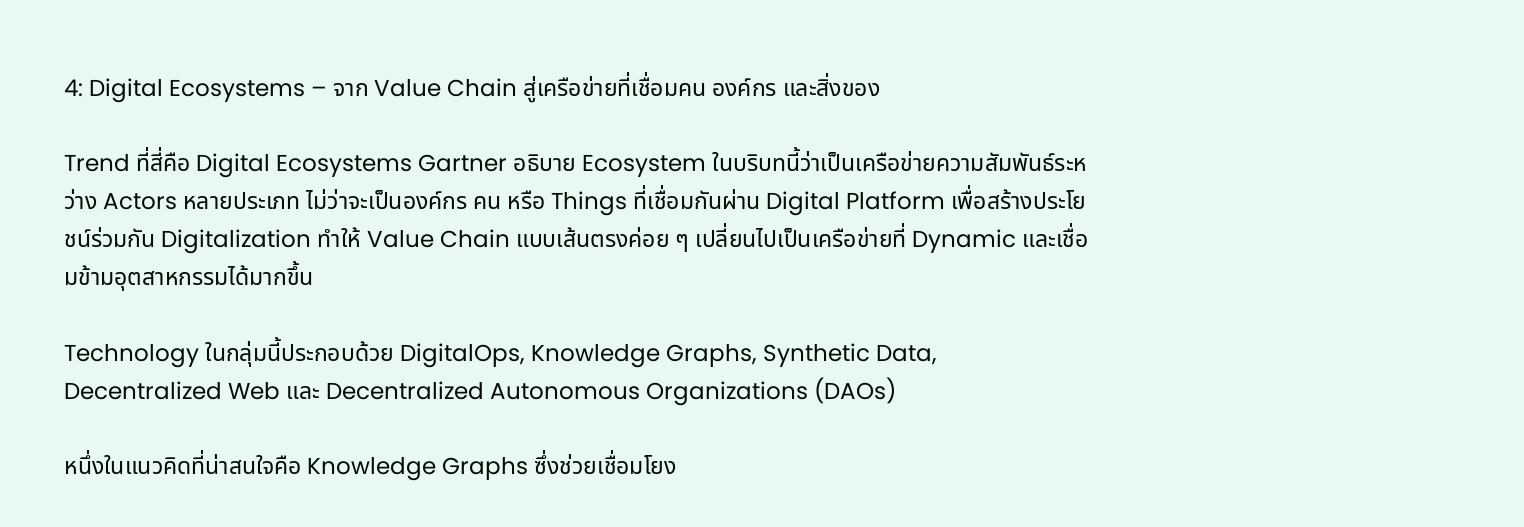4: Digital Ecosystems – จาก Value Chain สู่เครือข่ายที่เชื่อมคน องค์กร และสิ่งของ

Trend ที่สี่คือ Digital Ecosystems Gartner อธิบาย Ecosystem ในบริบทนี้ว่าเป็นเครือข่ายความสัมพันธ์ระหว่าง Actors หลายประเภท ไม่ว่าจะเป็นองค์กร คน หรือ Things ที่เชื่อมกันผ่าน Digital Platform เพื่อสร้างประโยชน์ร่วมกัน Digitalization ทำให้ Value Chain แบบเส้นตรงค่อย ๆ เปลี่ยนไปเป็นเครือข่ายที่ Dynamic และเชื่อมข้ามอุตสาหกรรมได้มากขึ้น

Technology ในกลุ่มนี้ประกอบด้วย DigitalOps, Knowledge Graphs, Synthetic Data, Decentralized Web และ Decentralized Autonomous Organizations (DAOs)

หนึ่งในแนวคิดที่น่าสนใจคือ Knowledge Graphs ซึ่งช่วยเชื่อมโยง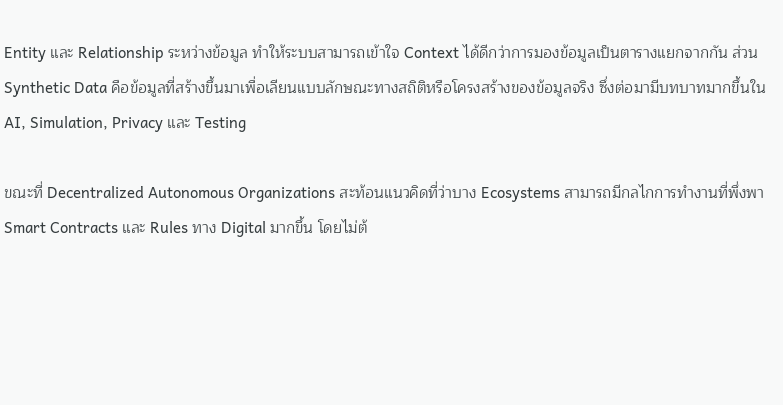Entity และ Relationship ระหว่างข้อมูล ทำให้ระบบสามารถเข้าใจ Context ได้ดีกว่าการมองข้อมูลเป็นตารางแยกจากกัน ส่วน Synthetic Data คือข้อมูลที่สร้างขึ้นมาเพื่อเลียนแบบลักษณะทางสถิติหรือโครงสร้างของข้อมูลจริง ซึ่งต่อมามีบทบาทมากขึ้นใน AI, Simulation, Privacy และ Testing

ขณะที่ Decentralized Autonomous Organizations สะท้อนแนวคิดที่ว่าบาง Ecosystems สามารถมีกลไกการทำงานที่พึ่งพา Smart Contracts และ Rules ทาง Digital มากขึ้น โดยไม่ต้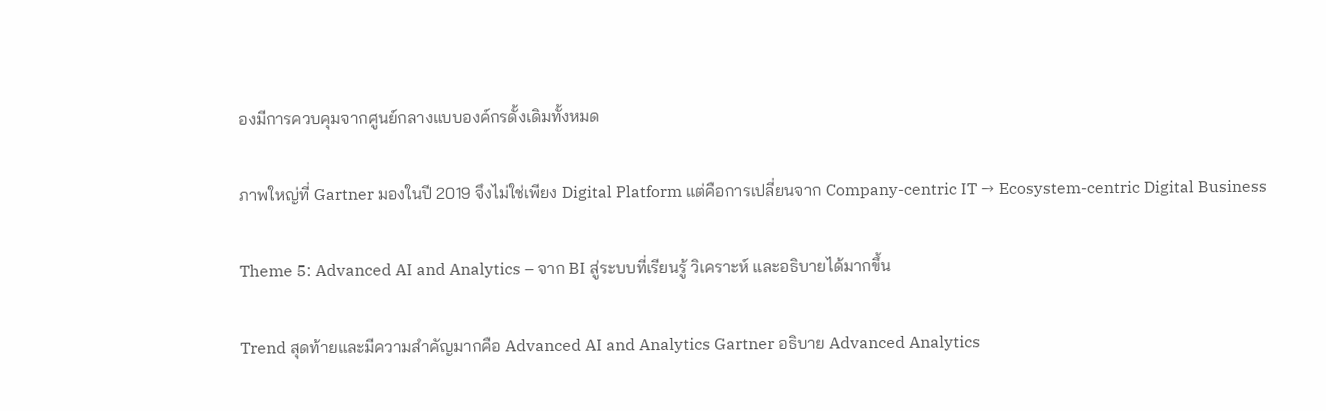องมีการควบคุมจากศูนย์กลางแบบองค์กรดั้งเดิมทั้งหมด

ภาพใหญ่ที่ Gartner มองในปี 2019 จึงไม่ใช่เพียง Digital Platform แต่คือการเปลี่ยนจาก Company-centric IT → Ecosystem-centric Digital Business

Theme 5: Advanced AI and Analytics – จาก BI สู่ระบบที่เรียนรู้ วิเคราะห์ และอธิบายได้มากขึ้น

Trend สุดท้ายและมีความสำคัญมากคือ Advanced AI and Analytics Gartner อธิบาย Advanced Analytics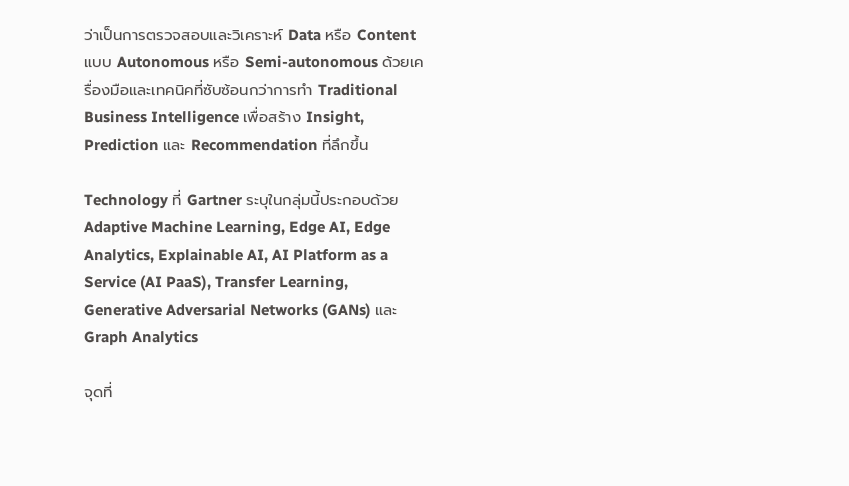ว่าเป็นการตรวจสอบและวิเคราะห์ Data หรือ Content แบบ Autonomous หรือ Semi-autonomous ด้วยเครื่องมือและเทคนิคที่ซับซ้อนกว่าการทำ Traditional Business Intelligence เพื่อสร้าง Insight, Prediction และ Recommendation ที่ลึกขึ้น

Technology ที่ Gartner ระบุในกลุ่มนี้ประกอบด้วย Adaptive Machine Learning, Edge AI, Edge Analytics, Explainable AI, AI Platform as a Service (AI PaaS), Transfer Learning, Generative Adversarial Networks (GANs) และ Graph Analytics

จุดที่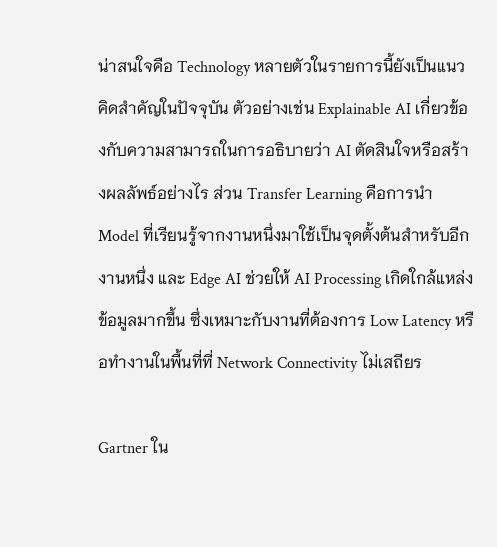น่าสนใจคือ Technology หลายตัวในรายการนี้ยังเป็นแนวคิดสำคัญในปัจจุบัน ตัวอย่างเช่น Explainable AI เกี่ยวข้องกับความสามารถในการอธิบายว่า AI ตัดสินใจหรือสร้างผลลัพธ์อย่างไร ส่วน Transfer Learning คือการนำ Model ที่เรียนรู้จากงานหนึ่งมาใช้เป็นจุดตั้งต้นสำหรับอีกงานหนึ่ง และ Edge AI ช่วยให้ AI Processing เกิดใกล้แหล่งข้อมูลมากขึ้น ซึ่งเหมาะกับงานที่ต้องการ Low Latency หรือทำงานในพื้นที่ที่ Network Connectivity ไม่เสถียร

Gartner ใน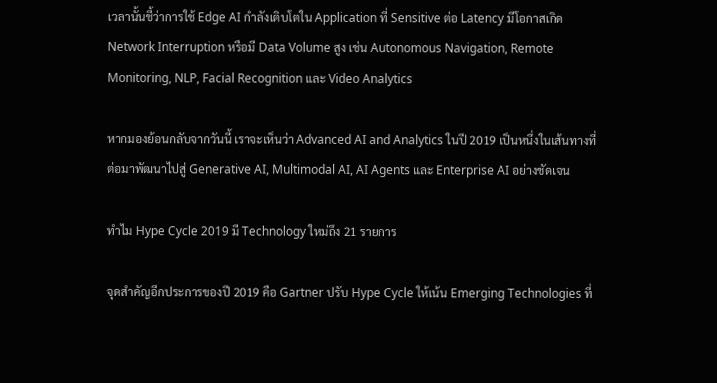เวลานั้นชี้ว่าการใช้ Edge AI กำลังเติบโตใน Application ที่ Sensitive ต่อ Latency มีโอกาสเกิด Network Interruption หรือมี Data Volume สูง เช่น Autonomous Navigation, Remote Monitoring, NLP, Facial Recognition และ Video Analytics

หากมองย้อนกลับจากวันนี้ เราจะเห็นว่า Advanced AI and Analytics ในปี 2019 เป็นหนึ่งในเส้นทางที่ต่อมาพัฒนาไปสู่ Generative AI, Multimodal AI, AI Agents และ Enterprise AI อย่างชัดเจน

ทำไม Hype Cycle 2019 มี Technology ใหม่ถึง 21 รายการ

จุดสำคัญอีกประการของปี 2019 คือ Gartner ปรับ Hype Cycle ให้เน้น Emerging Technologies ที่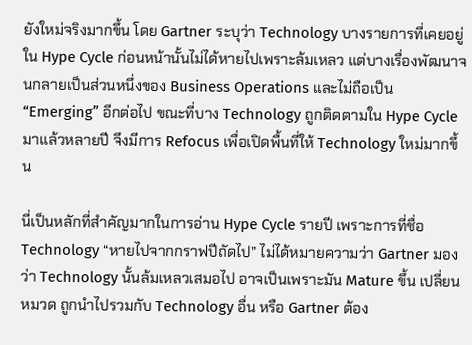ยังใหม่จริงมากขึ้น โดย Gartner ระบุว่า Technology บางรายการที่เคยอยู่ใน Hype Cycle ก่อนหน้านั้นไม่ได้หายไปเพราะล้มเหลว แต่บางเรื่องพัฒนาจนกลายเป็นส่วนหนึ่งของ Business Operations และไม่ถือเป็น “Emerging” อีกต่อไป ขณะที่บาง Technology ถูกติดตามใน Hype Cycle มาแล้วหลายปี จึงมีการ Refocus เพื่อเปิดพื้นที่ให้ Technology ใหม่มากขึ้น

นี่เป็นหลักที่สำคัญมากในการอ่าน Hype Cycle รายปี เพราะการที่ชื่อ Technology “หายไปจากกราฟปีถัดไป” ไม่ได้หมายความว่า Gartner มองว่า Technology นั้นล้มเหลวเสมอไป อาจเป็นเพราะมัน Mature ขึ้น เปลี่ยนหมวด ถูกนำไปรวมกับ Technology อื่น หรือ Gartner ต้อง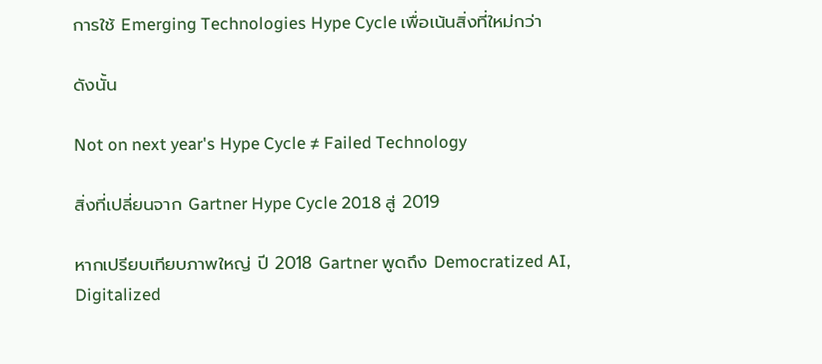การใช้ Emerging Technologies Hype Cycle เพื่อเน้นสิ่งที่ใหม่กว่า

ดังนั้น

Not on next year's Hype Cycle ≠ Failed Technology

สิ่งที่เปลี่ยนจาก Gartner Hype Cycle 2018 สู่ 2019

หากเปรียบเทียบภาพใหญ่ ปี 2018 Gartner พูดถึง Democratized AI, Digitalized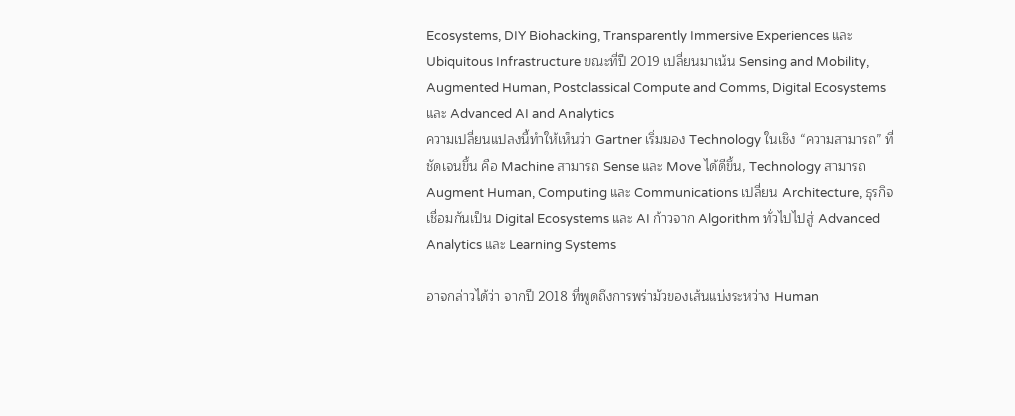Ecosystems, DIY Biohacking, Transparently Immersive Experiences และ Ubiquitous Infrastructure ขณะที่ปี 2019 เปลี่ยนมาเน้น Sensing and Mobility, Augmented Human, Postclassical Compute and Comms, Digital Ecosystems และ Advanced AI and Analytics
ความเปลี่ยนแปลงนี้ทำให้เห็นว่า Gartner เริ่มมอง Technology ในเชิง “ความสามารถ” ที่ชัดเจนขึ้น คือ Machine สามารถ Sense และ Move ได้ดีขึ้น, Technology สามารถ Augment Human, Computing และ Communications เปลี่ยน Architecture, ธุรกิจเชื่อมกันเป็น Digital Ecosystems และ AI ก้าวจาก Algorithm ทั่วไปไปสู่ Advanced Analytics และ Learning Systems

อาจกล่าวได้ว่า จากปี 2018 ที่พูดถึงการพร่ามัวของเส้นแบ่งระหว่าง Human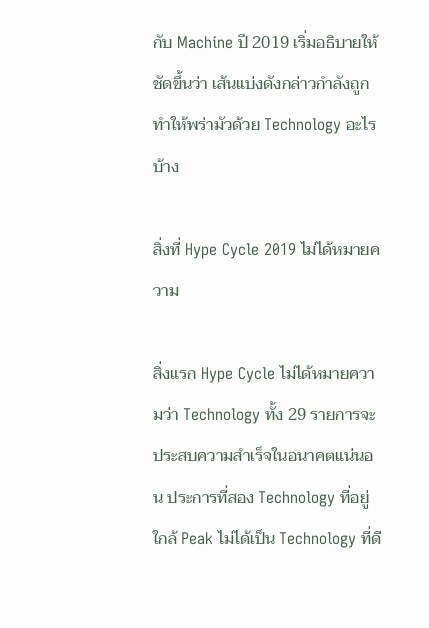กับ Machine ปี 2019 เริ่มอธิบายให้ชัดขึ้นว่า เส้นแบ่งดังกล่าวกำลังถูกทำให้พร่ามัวด้วย Technology อะไรบ้าง

สิ่งที่ Hype Cycle 2019 ไม่ได้หมายความ

สิ่งแรก Hype Cycle ไม่ได้หมายความว่า Technology ทั้ง 29 รายการจะประสบความสำเร็จในอนาคตแน่นอน ประการที่สอง Technology ที่อยู่ใกล้ Peak ไม่ได้เป็น Technology ที่ดี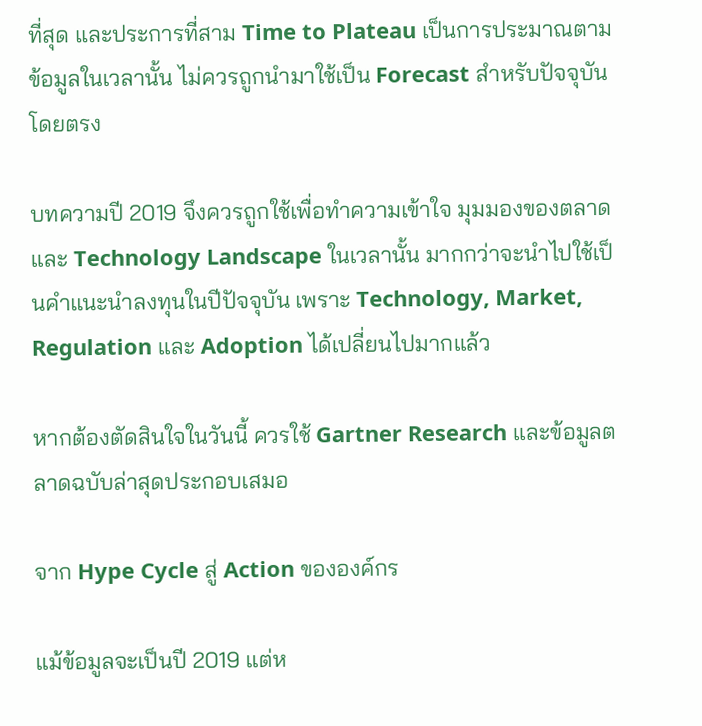ที่สุด และประการที่สาม Time to Plateau เป็นการประมาณตามข้อมูลในเวลานั้น ไม่ควรถูกนำมาใช้เป็น Forecast สำหรับปัจจุบันโดยตรง

บทความปี 2019 จึงควรถูกใช้เพื่อทำความเข้าใจ มุมมองของตลาดและ Technology Landscape ในเวลานั้น มากกว่าจะนำไปใช้เป็นคำแนะนำลงทุนในปีปัจจุบัน เพราะ Technology, Market, Regulation และ Adoption ได้เปลี่ยนไปมากแล้ว

หากต้องตัดสินใจในวันนี้ ควรใช้ Gartner Research และข้อมูลตลาดฉบับล่าสุดประกอบเสมอ

จาก Hype Cycle สู่ Action ขององค์กร

แม้ข้อมูลจะเป็นปี 2019 แต่ห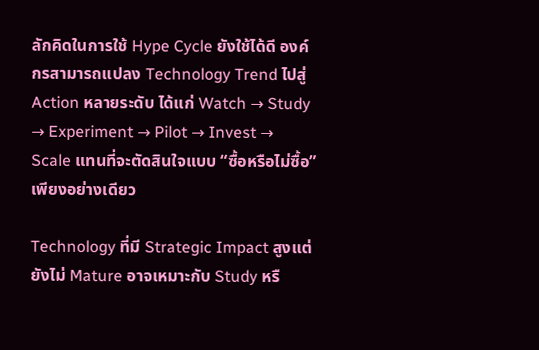ลักคิดในการใช้ Hype Cycle ยังใช้ได้ดี องค์กรสามารถแปลง Technology Trend ไปสู่ Action หลายระดับ ได้แก่ Watch → Study → Experiment → Pilot → Invest → Scale แทนที่จะตัดสินใจแบบ “ซื้อหรือไม่ซื้อ” เพียงอย่างเดียว

Technology ที่มี Strategic Impact สูงแต่ยังไม่ Mature อาจเหมาะกับ Study หรื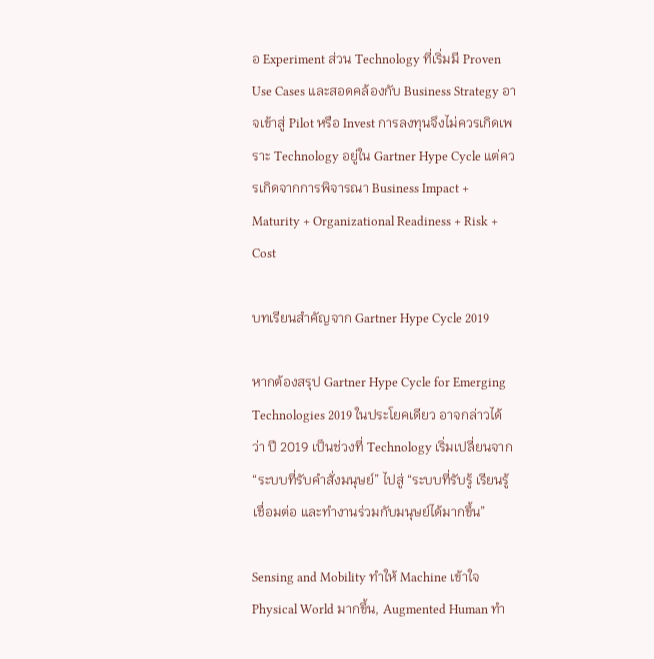อ Experiment ส่วน Technology ที่เริ่มมี Proven Use Cases และสอดคล้องกับ Business Strategy อาจเข้าสู่ Pilot หรือ Invest การลงทุนจึงไม่ควรเกิดเพราะ Technology อยู่ใน Gartner Hype Cycle แต่ควรเกิดจากการพิจารณา Business Impact + Maturity + Organizational Readiness + Risk + Cost

บทเรียนสำคัญจาก Gartner Hype Cycle 2019

หากต้องสรุป Gartner Hype Cycle for Emerging Technologies 2019 ในประโยคเดียว อาจกล่าวได้ว่า ปี 2019 เป็นช่วงที่ Technology เริ่มเปลี่ยนจาก “ระบบที่รับคำสั่งมนุษย์” ไปสู่ “ระบบที่รับรู้ เรียนรู้ เชื่อมต่อ และทำงานร่วมกับมนุษย์ได้มากขึ้น”

Sensing and Mobility ทำให้ Machine เข้าใจ Physical World มากขึ้น, Augmented Human ทำ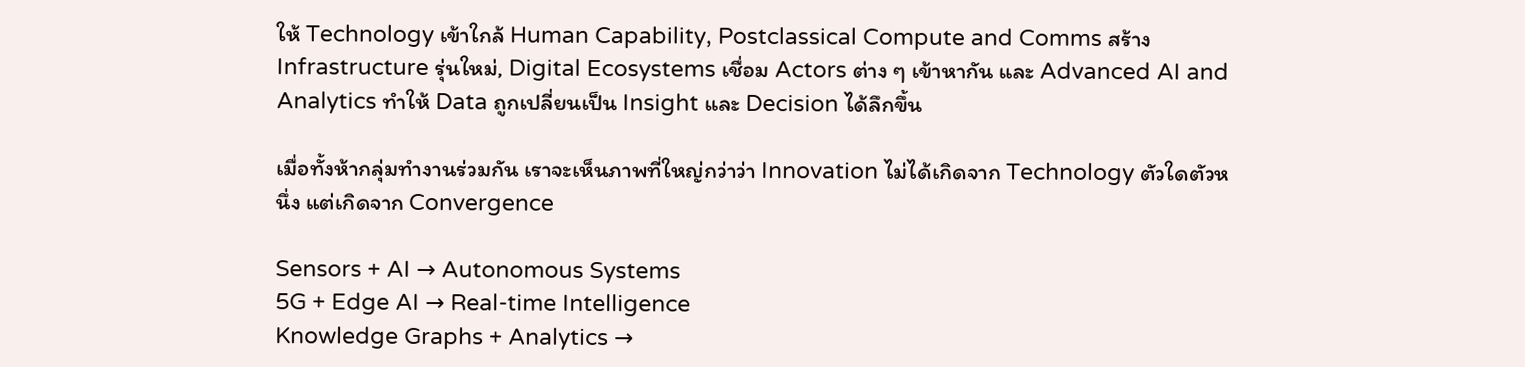ให้ Technology เข้าใกล้ Human Capability, Postclassical Compute and Comms สร้าง Infrastructure รุ่นใหม่, Digital Ecosystems เชื่อม Actors ต่าง ๆ เข้าหากัน และ Advanced AI and Analytics ทำให้ Data ถูกเปลี่ยนเป็น Insight และ Decision ได้ลึกขึ้น

เมื่อทั้งห้ากลุ่มทำงานร่วมกัน เราจะเห็นภาพที่ใหญ่กว่าว่า Innovation ไม่ได้เกิดจาก Technology ตัวใดตัวหนึ่ง แต่เกิดจาก Convergence

Sensors + AI → Autonomous Systems
5G + Edge AI → Real-time Intelligence
Knowledge Graphs + Analytics →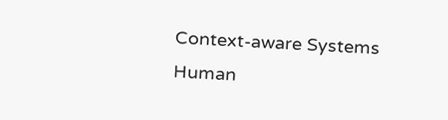Context-aware Systems
Human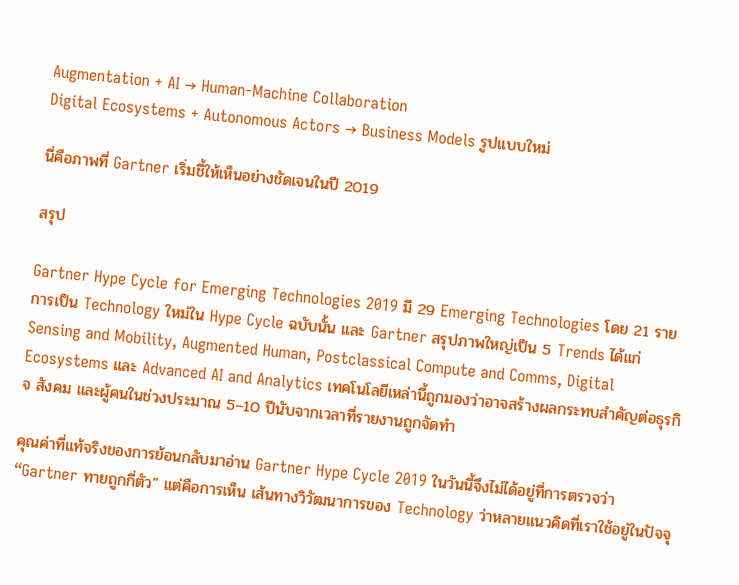Augmentation + AI → Human-Machine Collaboration
Digital Ecosystems + Autonomous Actors → Business Models รูปแบบใหม่

นี่คือภาพที่ Gartner เริ่มชี้ให้เห็นอย่างชัดเจนในปี 2019

สรุป

Gartner Hype Cycle for Emerging Technologies 2019 มี 29 Emerging Technologies โดย 21 รายการเป็น Technology ใหม่ใน Hype Cycle ฉบับนั้น และ Gartner สรุปภาพใหญ่เป็น 5 Trends ได้แก่ Sensing and Mobility, Augmented Human, Postclassical Compute and Comms, Digital Ecosystems และ Advanced AI and Analytics เทคโนโลยีเหล่านี้ถูกมองว่าอาจสร้างผลกระทบสำคัญต่อธุรกิจ สังคม และผู้คนในช่วงประมาณ 5–10 ปีนับจากเวลาที่รายงานถูกจัดทำ

คุณค่าที่แท้จริงของการย้อนกลับมาอ่าน Gartner Hype Cycle 2019 ในวันนี้จึงไม่ได้อยู่ที่การตรวจว่า “Gartner ทายถูกกี่ตัว” แต่คือการเห็น เส้นทางวิวัฒนาการของ Technology ว่าหลายแนวคิดที่เราใช้อยู่ในปัจจุ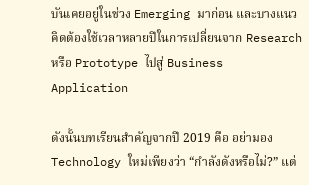บันเคยอยู่ในช่วง Emerging มาก่อน และบางแนวคิดต้องใช้เวลาหลายปีในการเปลี่ยนจาก Research หรือ Prototype ไปสู่ Business Application

ดังนั้นบทเรียนสำคัญจากปี 2019 คือ อย่ามอง Technology ใหม่เพียงว่า “กำลังดังหรือไม่?” แต่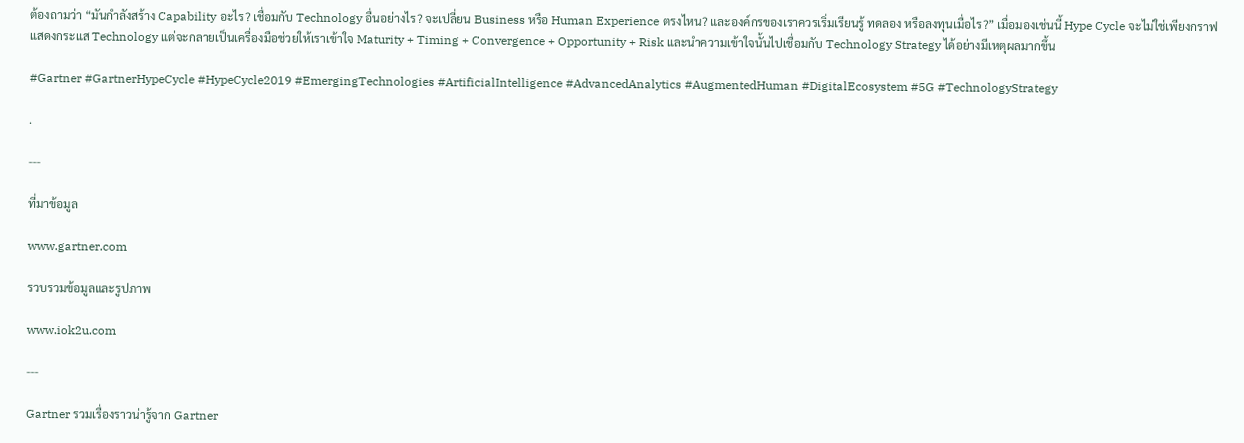ต้องถามว่า “มันกำลังสร้าง Capability อะไร? เชื่อมกับ Technology อื่นอย่างไร? จะเปลี่ยน Business หรือ Human Experience ตรงไหน? และองค์กรของเราควรเริ่มเรียนรู้ ทดลอง หรือลงทุนเมื่อไร?” เมื่อมองเช่นนี้ Hype Cycle จะไม่ใช่เพียงกราฟแสดงกระแส Technology แต่จะกลายเป็นเครื่องมือช่วยให้เราเข้าใจ Maturity + Timing + Convergence + Opportunity + Risk และนำความเข้าใจนั้นไปเชื่อมกับ Technology Strategy ได้อย่างมีเหตุผลมากขึ้น

#Gartner #GartnerHypeCycle #HypeCycle2019 #EmergingTechnologies #ArtificialIntelligence #AdvancedAnalytics #AugmentedHuman #DigitalEcosystem #5G #TechnologyStrategy

.

---

ที่มาข้อมูล

www.gartner.com

รวบรวมข้อมูลและรูปภาพ

www.iok2u.com

---

Gartner รวมเรื่องราวน่ารู้จาก Gartner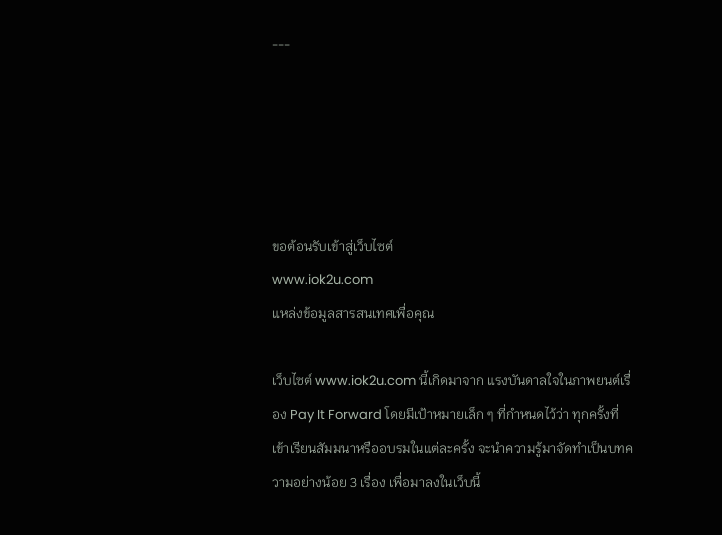---





ขอต้อนรับเข้าสู่เว็บไซต์
www.iok2u.com
แหล่งข้อมูลสารสนเทศเพื่อคุณ

เว็บไซต์ www.iok2u.com นี้เกิดมาจาก แรงบันดาลใจในภาพยนต์เรื่อง Pay It Forward โดยมีเป้าหมายเล็ก ๆ ที่กำหนดไว้ว่า ทุกครั้งที่เข้าเรียนสัมมนาหรืออบรมในแต่ละครั้ง จะนำความรู้มาจัดทำเป็นบทความอย่างน้อย 3 เรื่อง เพื่อมาลงในเว็บนี้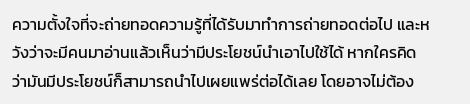ความตั้งใจที่จะถ่ายทอดความรู้ที่ได้รับมาทำการถ่ายทอดต่อไป และหวังว่าจะมีคนมาอ่านแล้วเห็นว่ามีประโยชน์นำเอาไปใช้ได้ หากใครคิดว่ามันมีประโยชน์ก็สามารถนำไปเผยแพร่ต่อได้เลย โดยอาจไม่ต้อง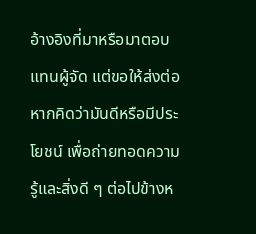อ้างอิงที่มาหรือมาตอบแทนผู้จัด แต่ขอให้ส่งต่อหากคิดว่ามันดีหรือมีประโยชน์ เพื่อถ่ายทอดความรู้และสิ่งดี ๆ ต่อไปข้างห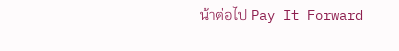น้าต่อไป Pay It Forward